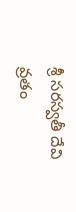శ్రీ సరస్వతీ దేవి వ్రతం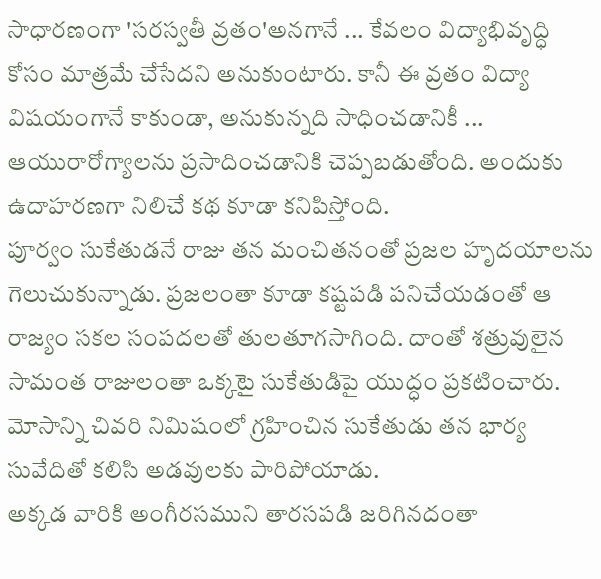సాధారణంగా 'సరస్వతీ వ్రతం'అనగానే ... కేవలం విద్యాభివృద్ధి కోసం మాత్రమే చేసేదని అనుకుంటారు. కానీ ఈ వ్రతం విద్యా విషయంగానే కాకుండా, అనుకున్నది సాధించడానికీ ... ఆయురారోగ్యాలను ప్రసాదించడానికి చెప్పబడుతోంది. అందుకు ఉదాహరణగా నిలిచే కథ కూడా కనిపిస్తోంది.
పూర్వం సుకేతుడనే రాజు తన మంచితనంతో ప్రజల హృదయాలను గెలుచుకున్నాడు. ప్రజలంతా కూడా కష్టపడి పనిచేయడంతో ఆ రాజ్యం సకల సంపదలతో తులతూగసాగింది. దాంతో శత్రువులైన సామంత రాజులంతా ఒక్కటై సుకేతుడిపై యుద్ధం ప్రకటించారు. మోసాన్ని చివరి నిమిషంలో గ్రహించిన సుకేతుడు తన భార్య సువేదితో కలిసి అడవులకు పారిపోయాడు.
అక్కడ వారికి అంగీరసముని తారసపడి జరిగినదంతా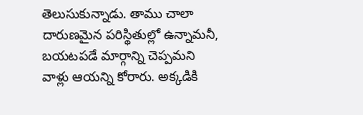తెలుసుకున్నాడు. తాము చాలా దారుణమైన పరిస్థితుల్లో ఉన్నామనీ, బయటపడే మార్గాన్ని చెప్పమని వాళ్లు ఆయన్ని కోరారు. అక్కడికి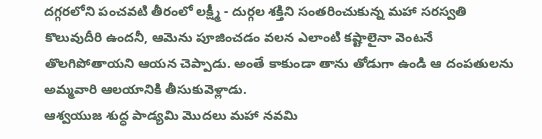దగ్గరలోని పంచవటి తీరంలో లక్ష్మీ - దుర్గల శక్తిని సంతరించుకున్న మహా సరస్వతి కొలువుదీరి ఉందనీ, ఆమెను పూజించడం వలన ఎలాంటి కష్టాలైనా వెంటనే తొలగిపోతాయని ఆయన చెప్పాడు. అంతే కాకుండా తాను తోడుగా ఉండి ఆ దంపతులను అమ్మవారి ఆలయానికి తీసుకువెళ్లాడు.
ఆశ్వయుజ శుద్ధ పాడ్యమి మొదలు మహా నవమి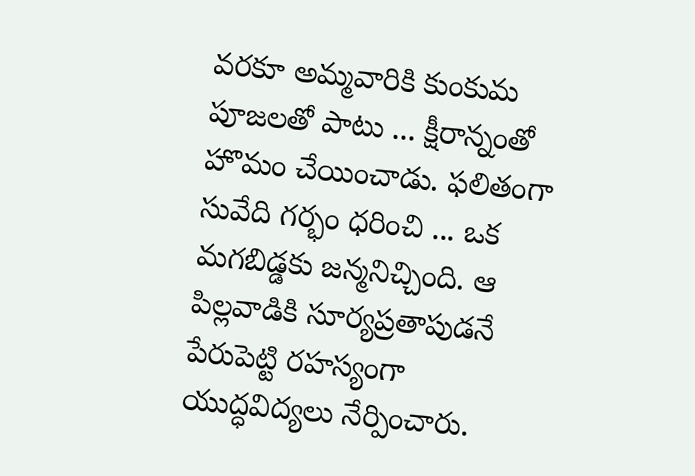వరకూ అమ్మవారికి కుంకుమ పూజలతో పాటు ... క్షీరాన్నంతో హొమం చేయించాడు. ఫలితంగా సువేది గర్భం ధరించి ... ఒక మగబిడ్డకు జన్మనిచ్చింది. ఆ పిల్లవాడికి సూర్యప్రతాపుడనే పేరుపెట్టి రహస్యంగా యుద్ధవిద్యలు నేర్పించారు.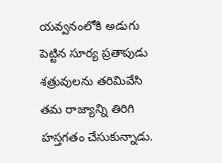యవ్వనంలోకి అడుగు పెట్టిన సూర్య ప్రతాపుడు శత్రువులను తరిమివేసి తమ రాజ్యాన్ని తిరిగి హస్తగతం చేసుకున్నాడు.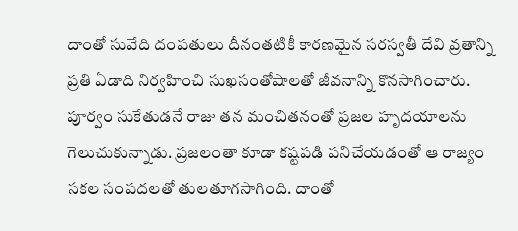దాంతో సువేది దంపతులు దీనంతటికీ కారణమైన సరస్వతీ దేవి వ్రతాన్ని ప్రతి ఏడాది నిర్వహించి సుఖసంతోషాలతో జీవనాన్ని కొనసాగించారు.
పూర్వం సుకేతుడనే రాజు తన మంచితనంతో ప్రజల హృదయాలను గెలుచుకున్నాడు. ప్రజలంతా కూడా కష్టపడి పనిచేయడంతో ఆ రాజ్యం సకల సంపదలతో తులతూగసాగింది. దాంతో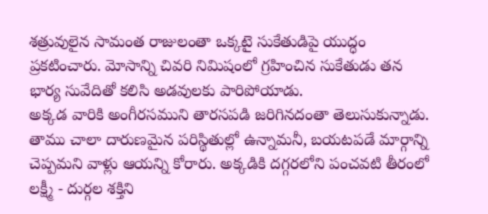శత్రువులైన సామంత రాజులంతా ఒక్కటై సుకేతుడిపై యుద్ధం ప్రకటించారు. మోసాన్ని చివరి నిమిషంలో గ్రహించిన సుకేతుడు తన భార్య సువేదితో కలిసి అడవులకు పారిపోయాడు.
అక్కడ వారికి అంగీరసముని తారసపడి జరిగినదంతా తెలుసుకున్నాడు. తాము చాలా దారుణమైన పరిస్థితుల్లో ఉన్నామనీ, బయటపడే మార్గాన్ని చెప్పమని వాళ్లు ఆయన్ని కోరారు. అక్కడికి దగ్గరలోని పంచవటి తీరంలో లక్ష్మీ - దుర్గల శక్తిని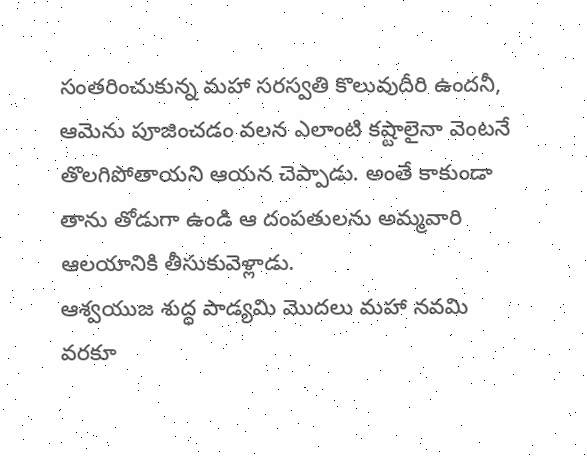సంతరించుకున్న మహా సరస్వతి కొలువుదీరి ఉందనీ, ఆమెను పూజించడం వలన ఎలాంటి కష్టాలైనా వెంటనే తొలగిపోతాయని ఆయన చెప్పాడు. అంతే కాకుండా తాను తోడుగా ఉండి ఆ దంపతులను అమ్మవారి ఆలయానికి తీసుకువెళ్లాడు.
ఆశ్వయుజ శుద్ధ పాడ్యమి మొదలు మహా నవమి వరకూ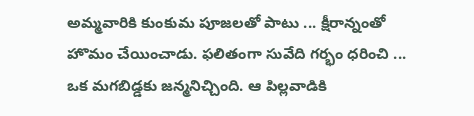అమ్మవారికి కుంకుమ పూజలతో పాటు ... క్షీరాన్నంతో హొమం చేయించాడు. ఫలితంగా సువేది గర్భం ధరించి ... ఒక మగబిడ్డకు జన్మనిచ్చింది. ఆ పిల్లవాడికి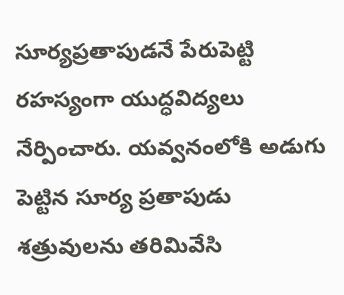సూర్యప్రతాపుడనే పేరుపెట్టి రహస్యంగా యుద్ధవిద్యలు నేర్పించారు. యవ్వనంలోకి అడుగు పెట్టిన సూర్య ప్రతాపుడు శత్రువులను తరిమివేసి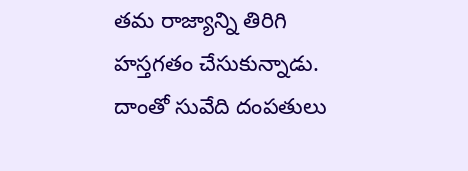తమ రాజ్యాన్ని తిరిగి హస్తగతం చేసుకున్నాడు. దాంతో సువేది దంపతులు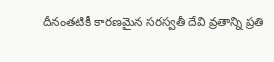దీనంతటికీ కారణమైన సరస్వతీ దేవి వ్రతాన్ని ప్రతి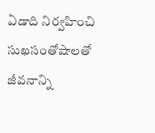ఏడాది నిర్వహించి సుఖసంతోషాలతో జీవనాన్ని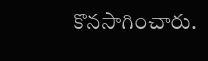కొనసాగించారు.